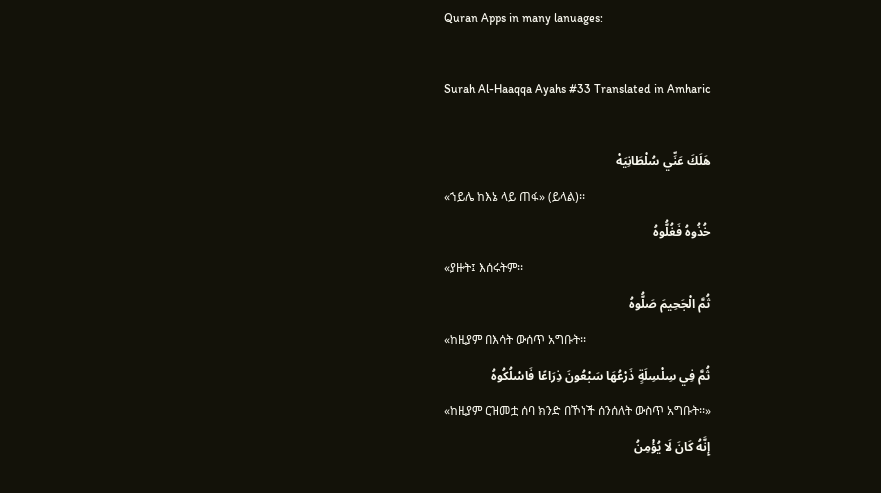Quran Apps in many lanuages:

Surah Al-Haaqqa Ayahs #33 Translated in Amharic

هَلَكَ عَنِّي سُلْطَانِيَهْ
«ኀይሌ ከእኔ ላይ ጠፋ» (ይላል)፡፡
خُذُوهُ فَغُلُّوهُ
«ያዙት፤ እሰሩትም፡፡
ثُمَّ الْجَحِيمَ صَلُّوهُ
«ከዚያም በእሳት ውሰጥ አግቡት፡፡
ثُمَّ فِي سِلْسِلَةٍ ذَرْعُهَا سَبْعُونَ ذِرَاعًا فَاسْلُكُوهُ
«ከዚያም ርዝመቷ ሰባ ክንድ በኾነች ሰንሰለት ውስጥ አግቡት፡፡»
إِنَّهُ كَانَ لَا يُؤْمِنُ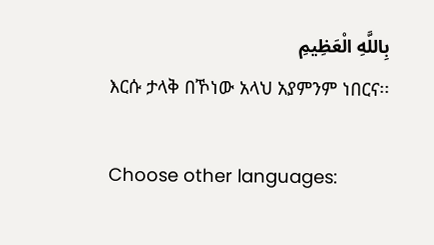بِاللَّهِ الْعَظِيمِ
እርሱ ታላቅ በኾነው አላህ አያምንም ነበርና፡፡

Choose other languages: